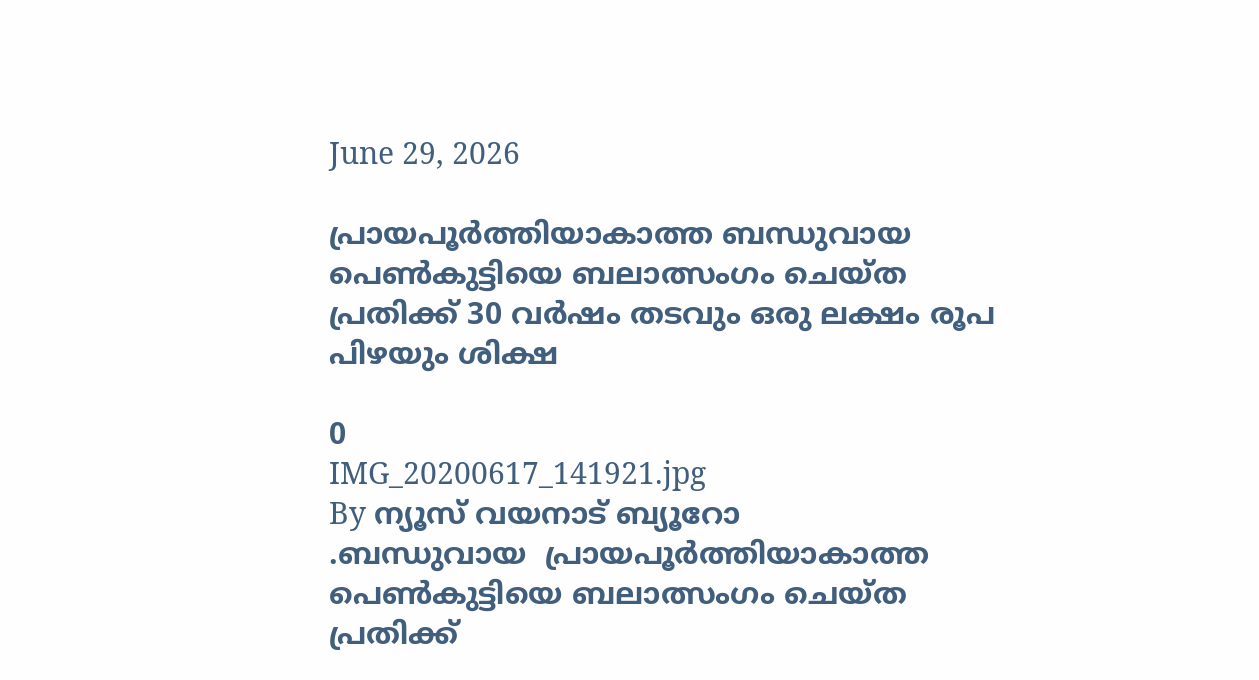June 29, 2026

പ്രായപൂർത്തിയാകാത്ത ബന്ധുവായ പെൺകുട്ടിയെ ബലാത്സംഗം ചെയ്ത പ്രതിക്ക് 30 വർഷം തടവും ഒരു ലക്ഷം രൂപ പിഴയും ശിക്ഷ

0
IMG_20200617_141921.jpg
By ന്യൂസ് വയനാട് ബ്യൂറോ
.ബന്ധുവായ  പ്രായപൂർത്തിയാകാത്ത  പെൺകുട്ടിയെ ബലാത്സംഗം ചെയ്ത പ്രതിക്ക്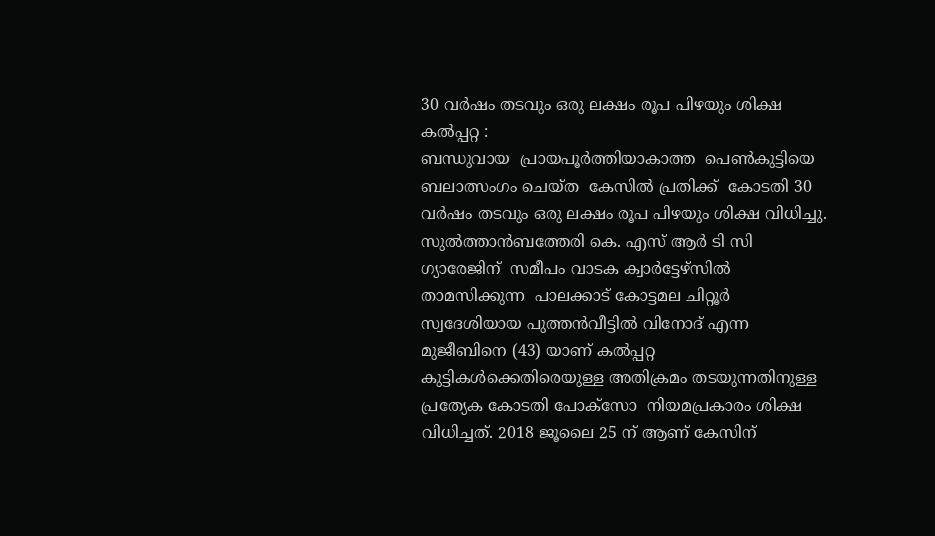30 വർഷം തടവും ഒരു ലക്ഷം രൂപ പിഴയും ശിക്ഷ
കൽപ്പറ്റ :
ബന്ധുവായ  പ്രായപൂർത്തിയാകാത്ത  പെൺകുട്ടിയെ ബലാത്സംഗം ചെയ്ത  കേസിൽ പ്രതിക്ക്  കോടതി 30 വർഷം തടവും ഒരു ലക്ഷം രൂപ പിഴയും ശിക്ഷ വിധിച്ചു.  സുൽത്താൻബത്തേരി കെ. എസ് ആർ ടി സി ഗ്യാരേജിന്  സമീപം വാടക ക്വാർട്ടേഴ്സിൽ താമസിക്കുന്ന  പാലക്കാട് കോട്ടമല ചിറ്റൂർ സ്വദേശിയായ പുത്തൻവീട്ടിൽ വിനോദ് എന്ന മുജീബിനെ (43) യാണ് കൽപ്പറ്റ കുട്ടികൾക്കെതിരെയുള്ള അതിക്രമം തടയുന്നതിനുള്ള പ്രത്യേക കോടതി പോക്സോ  നിയമപ്രകാരം ശിക്ഷ വിധിച്ചത്. 2018 ജൂലൈ 25 ന് ആണ് കേസിന്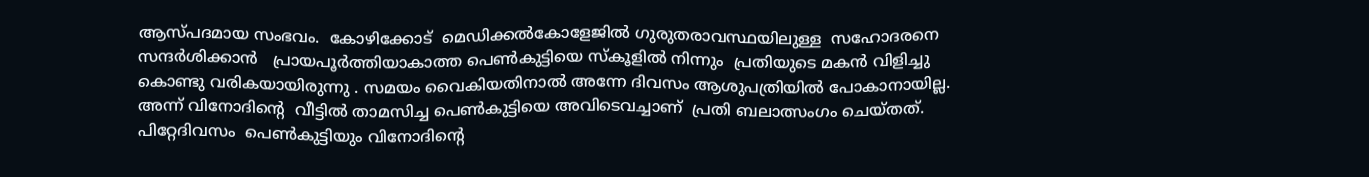ആസ്പദമായ സംഭവം.  കോഴിക്കോട്  മെഡിക്കൽകോളേജിൽ ഗുരുതരാവസ്ഥയിലുള്ള  സഹോദരനെ സന്ദർശിക്കാൻ   പ്രായപൂർത്തിയാകാത്ത പെൺകുട്ടിയെ സ്കൂളിൽ നിന്നും  പ്രതിയുടെ മകൻ വിളിച്ചു കൊണ്ടു വരികയായിരുന്നു . സമയം വൈകിയതിനാൽ അന്നേ ദിവസം ആശുപത്രിയിൽ പോകാനായില്ല. അന്ന് വിനോദിന്റെ  വീട്ടിൽ താമസിച്ച പെൺകുട്ടിയെ അവിടെവച്ചാണ്  പ്രതി ബലാത്സംഗം ചെയ്തത്. പിറ്റേദിവസം  പെൺകുട്ടിയും വിനോദിന്റെ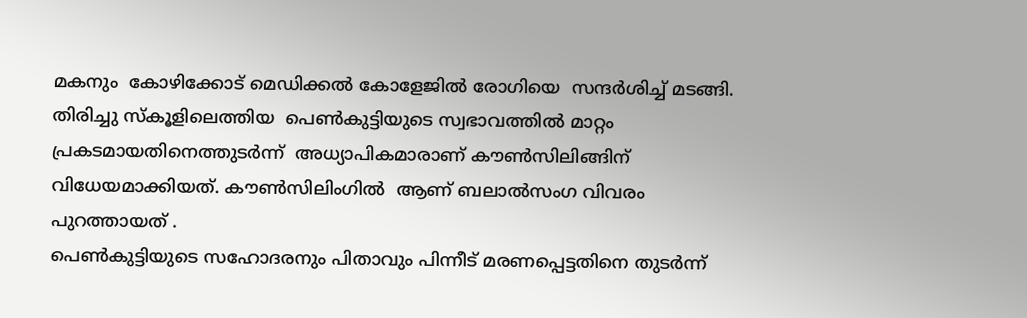മകനും  കോഴിക്കോട് മെഡിക്കൽ കോളേജിൽ രോഗിയെ  സന്ദർശിച്ച് മടങ്ങി.
തിരിച്ചു സ്കൂളിലെത്തിയ  പെൺകുട്ടിയുടെ സ്വഭാവത്തിൽ മാറ്റം പ്രകടമായതിനെത്തുടർന്ന്  അധ്യാപികമാരാണ് കൗൺസിലിങ്ങിന് വിധേയമാക്കിയത്. കൗൺസിലിംഗിൽ  ആണ് ബലാൽസംഗ വിവരം    പുറത്തായത് .
പെൺകുട്ടിയുടെ സഹോദരനും പിതാവും പിന്നീട് മരണപ്പെട്ടതിനെ തുടർന്ന്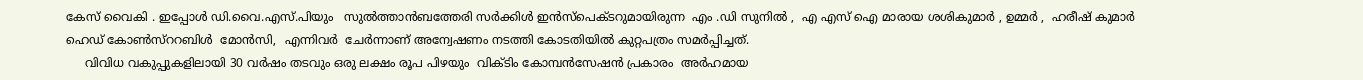കേസ് വൈകി . ഇപ്പോൾ ഡി.വൈ.എസ്.പിയും   സുൽത്താൻബത്തേരി സർക്കിൾ ഇൻസ്പെക്ടറുമായിരുന്ന  എം .ഡി സുനിൽ ,  എ എസ് ഐ മാരായ ശശികുമാർ , ഉമ്മർ ,  ഹരീഷ് കുമാർ
ഹെഡ് കോൺസ്ററബിൾ  മോൻസി,  എന്നിവർ  ചേർന്നാണ് അന്വേഷണം നടത്തി കോടതിയിൽ കുറ്റപത്രം സമർപ്പിച്ചത്.
     വിവിധ വകുപ്പുകളിലായി 30 വർഷം തടവും ഒരു ലക്ഷം രൂപ പിഴയും  വിക്ടിം കോമ്പൻസേഷൻ പ്രകാരം  അർഹമായ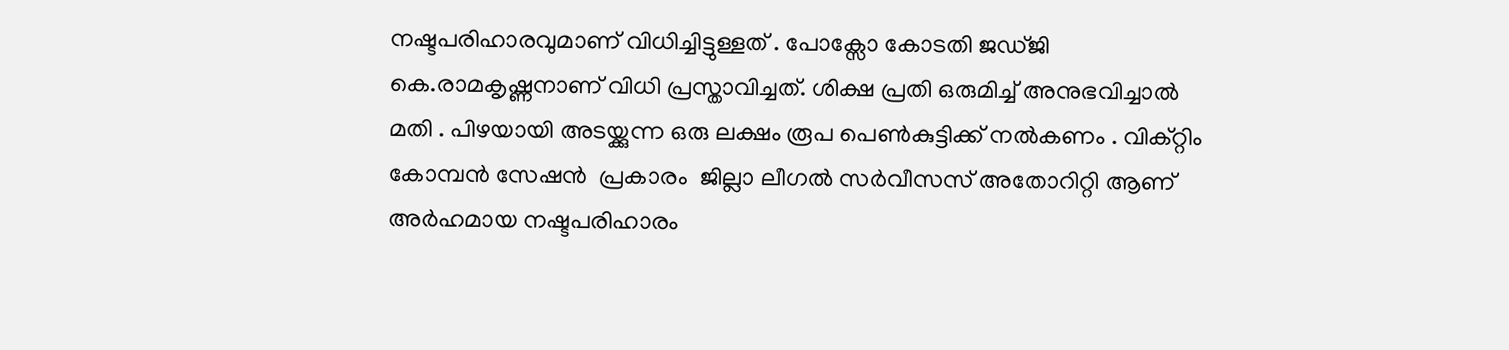നഷ്ടപരിഹാരവുമാണ് വിധിച്ചിട്ടുള്ളത് . പോക്സോ കോടതി ജഡ്ജി കെ.രാമകൃഷ്ണനാണ് വിധി പ്രസ്താവിച്ചത്. ശിക്ഷ പ്രതി ഒരുമിച്ച് അനുഭവിച്ചാൽ മതി . പിഴയായി അടയ്ക്കുന്ന ഒരു ലക്ഷം രൂപ പെൺകുട്ടിക്ക് നൽകണം . വിക്റ്റിം കോമ്പൻ സേഷൻ  പ്രകാരം  ജില്ലാ ലീഗൽ സർവീസസ് അതോറിറ്റി ആണ് അർഹമായ നഷ്ടപരിഹാരം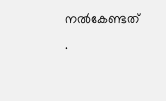നൽകേണ്ടത് .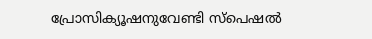പ്രോസിക്യൂഷനുവേണ്ടി സ്പെഷൽ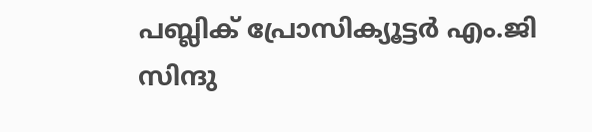പബ്ലിക് പ്രോസിക്യൂട്ടർ എം.ജി സിന്ദു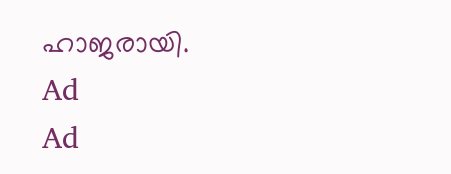ഹാജരായി.
Ad
Ad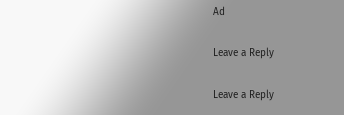Ad

Leave a Reply

Leave a Reply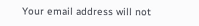Your email address will not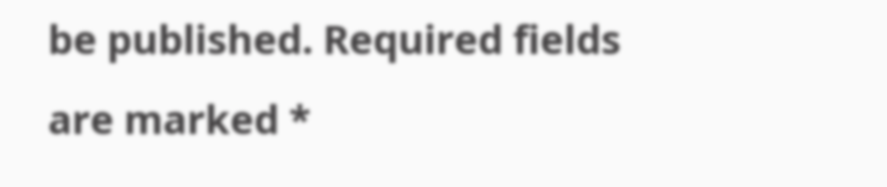be published. Required fields are marked *